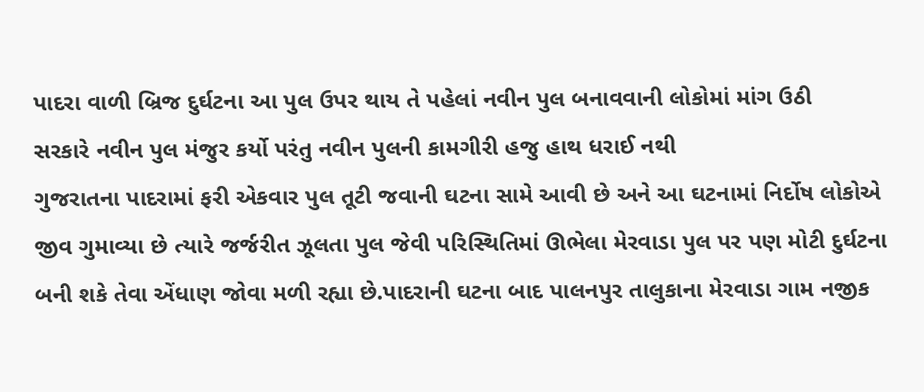પાદરા વાળી બ્રિજ દુર્ઘટના આ પુલ ઉપર થાય તે પહેલાં નવીન પુલ બનાવવાની લોકોમાં માંગ ઉઠી
સરકારે નવીન પુલ મંજુર કર્યો પરંતુ નવીન પુલની કામગીરી હજુ હાથ ધરાઈ નથી
ગુજરાતના પાદરામાં ફરી એકવાર પુલ તૂટી જવાની ઘટના સામે આવી છે અને આ ઘટનામાં નિર્દોષ લોકોએ જીવ ગુમાવ્યા છે ત્યારે જર્જરીત ઝૂલતા પુલ જેવી પરિસ્થિતિમાં ઊભેલા મેરવાડા પુલ પર પણ મોટી દુર્ઘટના બની શકે તેવા એંધાણ જોવા મળી રહ્યા છે.પાદરાની ઘટના બાદ પાલનપુર તાલુકાના મેરવાડા ગામ નજીક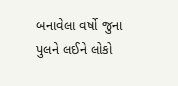બનાવેલા વર્ષો જુના પુલને લઈને લોકો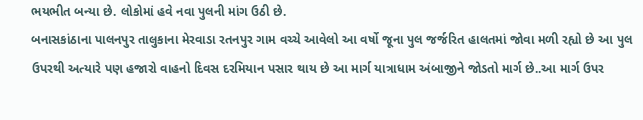ભયભીત બન્યા છે. લોકોમાં હવે નવા પુલની માંગ ઉઠી છે.
બનાસકાંઠાના પાલનપુર તાલુકાના મેરવાડા રતનપુર ગામ વચ્ચે આવેલો આ વર્ષો જૂના પુલ જર્જરિત હાલતમાં જોવા મળી રહ્યો છે આ પુલ ઉપરથી અત્યારે પણ હજારો વાહનો દિવસ દરમિયાન પસાર થાય છે આ માર્ગ યાત્રાધામ અંબાજીને જોડતો માર્ગ છે..આ માર્ગ ઉપર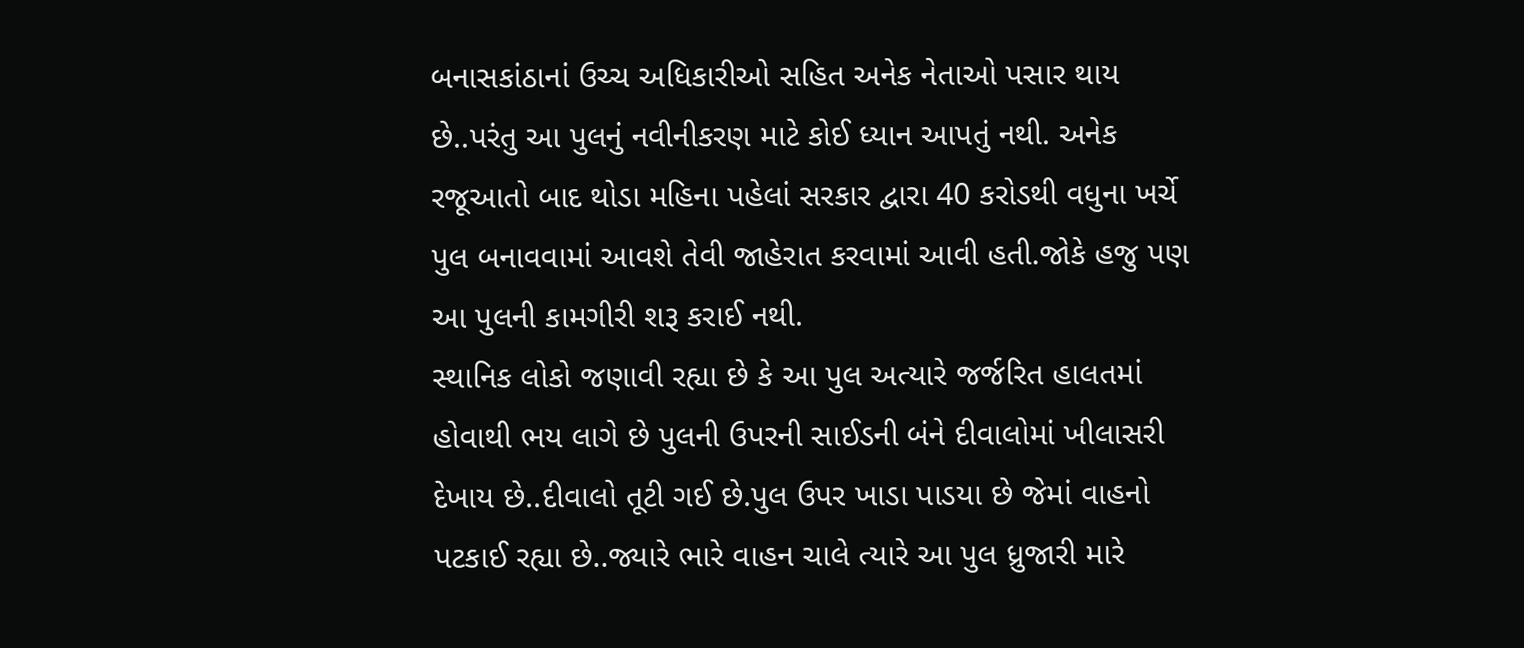બનાસકાંઠાનાં ઉચ્ચ અધિકારીઓ સહિત અનેક નેતાઓ પસાર થાય છે..પરંતુ આ પુલનું નવીનીકરણ માટે કોઈ ધ્યાન આપતું નથી. અનેક રજૂઆતો બાદ થોડા મહિના પહેલાં સરકાર દ્વારા 40 કરોડથી વધુના ખર્ચે પુલ બનાવવામાં આવશે તેવી જાહેરાત કરવામાં આવી હતી.જોકે હજુ પણ આ પુલની કામગીરી શરૂ કરાઈ નથી.
સ્થાનિક લોકો જણાવી રહ્યા છે કે આ પુલ અત્યારે જર્જરિત હાલતમાં હોવાથી ભય લાગે છે પુલની ઉપરની સાઈડની બંને દીવાલોમાં ખીલાસરી દેખાય છે..દીવાલો તૂટી ગઈ છે.પુલ ઉપર ખાડા પાડયા છે જેમાં વાહનો પટકાઈ રહ્યા છે..જ્યારે ભારે વાહન ચાલે ત્યારે આ પુલ ધ્રુજારી મારે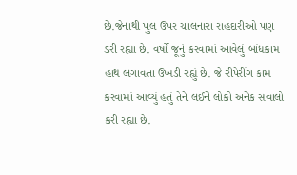છે.જેનાથી પુલ ઉપર ચાલનારા રાહદારીઓ પણ ડરી રહ્યા છે. વર્ષો જૂનું કરવામાં આવેલું બાંધકામ હાથ લગાવતા ઉખડી રહ્યું છે. જે રીપેરીંગ કામ કરવામાં આવ્યું હતું તેને લઈને લોકો અનેક સવાલો કરી રહ્યા છે.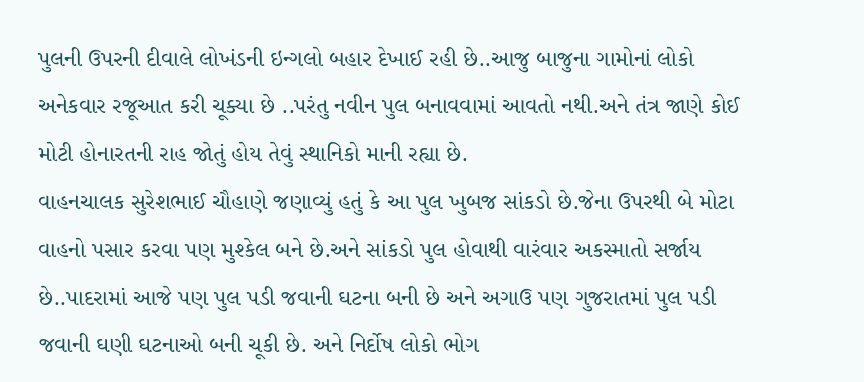પુલની ઉપરની દીવાલે લોખંડની ઇન્ગલો બહાર દેખાઈ રહી છે..આજુ બાજુના ગામોનાં લોકો અનેકવાર રજૂઆત કરી ચૂક્યા છે ..પરંતુ નવીન પુલ બનાવવામાં આવતો નથી.અને તંત્ર જાણે કોઈ મોટી હોનારતની રાહ જોતું હોય તેવું સ્થાનિકો માની રહ્યા છે.
વાહનચાલક સુરેશભાઈ ચૌહાણે જણાવ્યું હતું કે આ પુલ ખુબજ સાંકડો છે.જેના ઉપરથી બે મોટા વાહનો પસાર કરવા પણ મુશ્કેલ બને છે.અને સાંકડો પુલ હોવાથી વારંવાર અકસ્માતો સર્જાય છે..પાદરામાં આજે પણ પુલ પડી જવાની ઘટના બની છે અને અગાઉ પણ ગુજરાતમાં પુલ પડી જવાની ઘણી ઘટનાઓ બની ચૂકી છે. અને નિર્દોષ લોકો ભોગ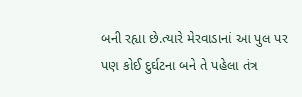બની રહ્યા છે.ત્યારે મેરવાડાનાં આ પુલ પર પણ કોઈ દુર્ઘટના બને તે પહેલા તંત્ર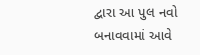દ્વારા આ પુલ નવો બનાવવામાં આવે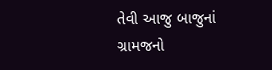તેવી આજુ બાજુનાં ગ્રામજનો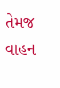તેમજ વાહન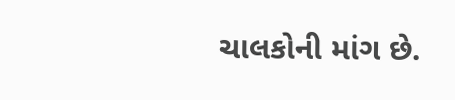ચાલકોની માંગ છે.